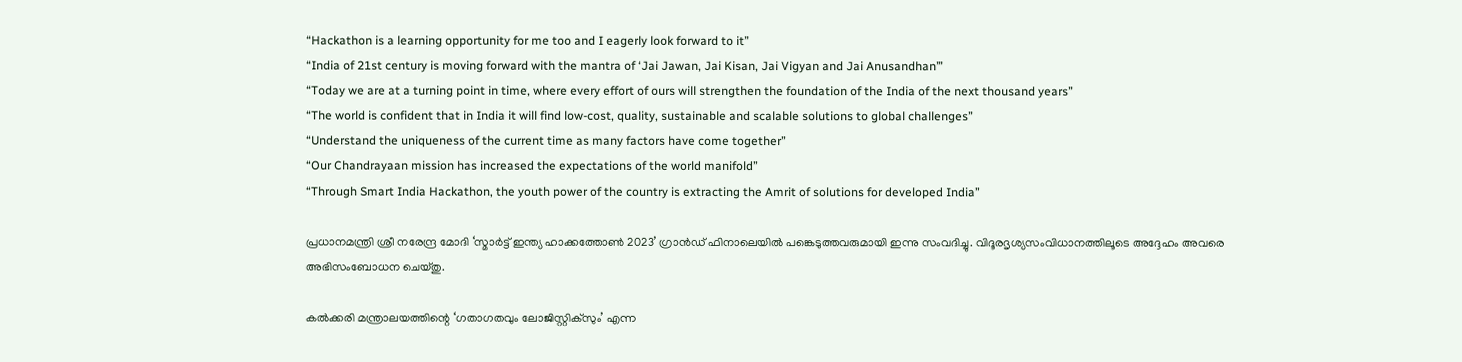“Hackathon is a learning opportunity for me too and I eagerly look forward to it”
“India of 21st century is moving forward with the mantra of ‘Jai Jawan, Jai Kisan, Jai Vigyan and Jai Anusandhan’”
“Today we are at a turning point in time, where every effort of ours will strengthen the foundation of the India of the next thousand years”
“The world is confident that in India it will find low-cost, quality, sustainable and scalable solutions to global challenges”
“Understand the uniqueness of the current time as many factors have come together”
“Our Chandrayaan mission has increased the expectations of the world manifold”
“Through Smart India Hackathon, the youth power of the country is extracting the Amrit of solutions for developed India”

പ്രധാനമന്ത്രി ശ്രീ നരേന്ദ്ര മോദി ‘സ്മാർട്ട് ഇന്ത്യ ഹാക്കത്തോൺ 2023’ ഗ്രാൻഡ് ഫിനാലെയിൽ പങ്കെടുത്തവരുമായി ഇന്നു സംവദിച്ചു. വിദൂരദൃശ്യസംവിധാനത്തിലൂടെ അദ്ദേഹം അവരെ അഭിസംബോധന ചെയ്തു.

കൽക്കരി മന്ത്രാലയത്തിന്റെ ‘ഗതാഗതവും ലോജിസ്റ്റിക്സും’ എന്ന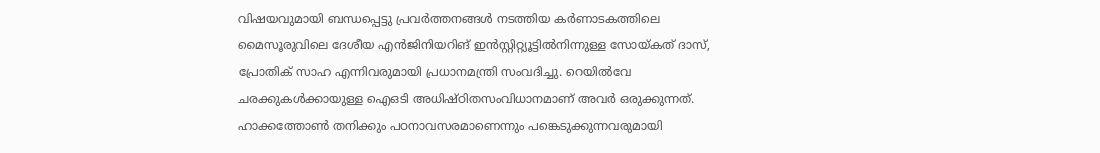വിഷയവുമായി ബന്ധപ്പെട്ടു പ്രവർത്തനങ്ങൾ നടത്തിയ കർണാടകത്തിലെ മൈസൂരുവിലെ ദേശീയ എൻജിനിയറിങ് ഇൻസ്റ്റിറ്റ്യൂട്ടിൽനിന്നുള്ള സോയ്കത് ദാസ്, പ്രോതിക് സാഹ എന്നിവരുമായി പ്രധാനമന്ത്രി സംവദിച്ചു. റെയിൽവേ ചരക്കുകൾക്കായുള്ള ഐഒടി അധിഷ്ഠിതസംവിധാനമാണ് അവർ ഒരുക്കുന്നത്. ഹാക്കത്തോൺ തനിക്കും പഠനാവസരമാണെന്നും പങ്കെടുക്കുന്നവരുമായി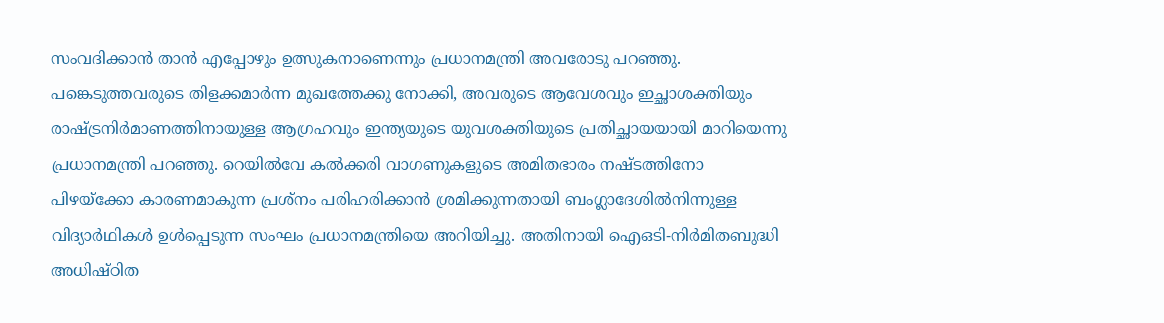സംവദിക്കാൻ താൻ എപ്പോഴും ഉത്സുകനാണെന്നും പ്രധാനമന്ത്രി അവരോടു പറഞ്ഞു. പങ്കെടുത്തവരുടെ തിളക്കമാർന്ന മുഖത്തേക്കു നോക്കി, അവരുടെ ആവേശവും ഇച്ഛാശക്തിയും രാഷ്ട്രനിർമാണത്തിനായുള്ള ആഗ്രഹവും ഇന്ത്യയുടെ യുവശക്തിയുടെ പ്രതിച്ഛായയായി മാറിയെന്നു പ്രധാനമന്ത്രി പറഞ്ഞു. റെയിൽവേ കൽക്കരി വാഗണുകളുടെ അമിതഭാരം നഷ്‌ടത്തിനോ പിഴയ്‌ക്കോ കാരണമാകുന്ന പ്രശ്നം പരിഹരിക്കാൻ ശ്രമിക്കുന്നതായി ബംഗ്ലാദേശിൽനിന്നുള്ള വിദ്യാർഥികൾ ഉൾപ്പെടുന്ന സംഘം പ്രധാനമന്ത്രിയെ അറിയിച്ചു. അതിനായി ഐഒടി-നിർമിതബുദ്ധി അധിഷ്ഠിത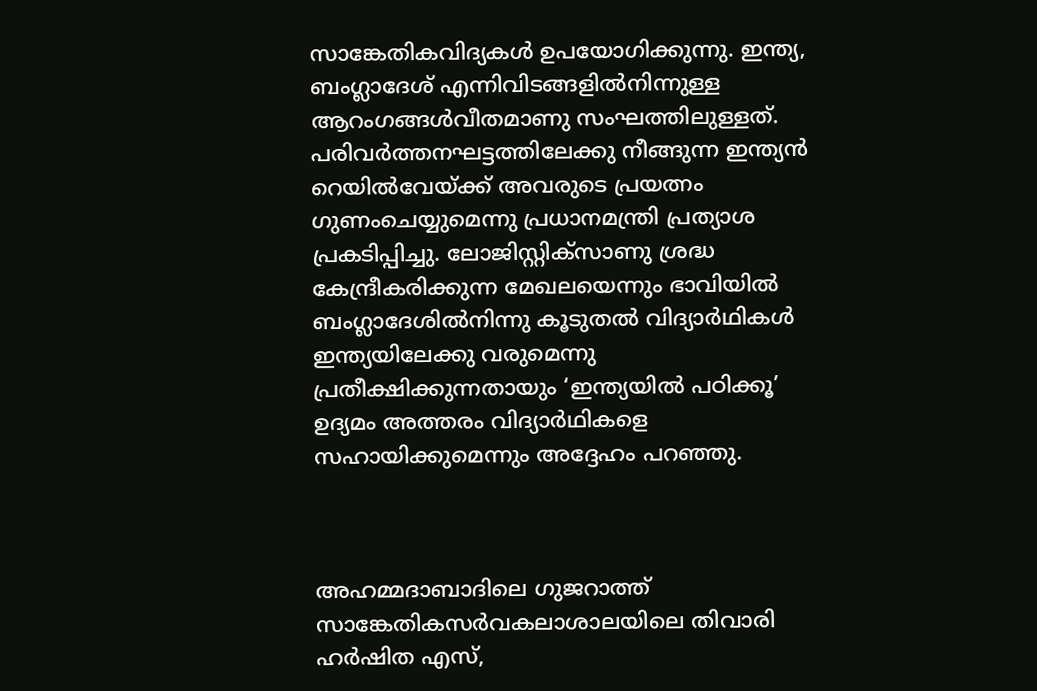സാങ്കേതികവിദ്യകൾ ഉപയോഗിക്കുന്നു. ഇന്ത്യ, ബംഗ്ലാദേശ് എന്നിവിടങ്ങളിൽനിന്നുള്ള ആറംഗങ്ങൾവീതമാണു സംഘത്തിലുള്ളത്. പരിവർത്തനഘട്ടത്തിലേക്കു നീങ്ങുന്ന ഇന്ത്യൻ റെയിൽവേയ്ക്ക് അവരുടെ പ്രയത്നം ഗുണംചെയ്യുമെന്നു പ്രധാനമന്ത്രി പ്രത്യാശ പ്രകടിപ്പിച്ചു. ലോജിസ്റ്റിക്സാണു ശ്രദ്ധ കേന്ദ്രീകരിക്കുന്ന മേഖലയെന്നും ഭാവിയിൽ ബംഗ്ലാദേശിൽനിന്നു കൂടുതൽ വിദ്യാർഥികൾ ഇന്ത്യയിലേക്കു വരുമെന്നു പ്രതീക്ഷിക്കുന്നതായും ‘ഇന്ത്യയിൽ പഠിക്കൂ’ ഉദ്യമം അത്തരം വിദ്യാർഥികളെ സഹായിക്കുമെന്നും അദ്ദേഹം പറഞ്ഞു.



അഹമ്മദാബാദിലെ ഗുജറാത്ത് സാങ്കേതികസർവകലാശാലയിലെ തിവാരി ഹർഷിത എസ്,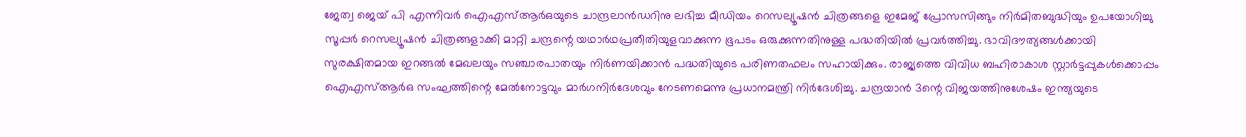ജേത്വ ജെയ് പി എന്നിവർ ഐഎസ്ആർഒയുടെ ചാന്ദ്രലാൻഡറിനു ലഭിച്ച മീഡിയം റെസല്യൂഷൻ ചിത്രങ്ങളെ ഇമേജ് പ്രോസസിങ്ങും നിർമിതബുദ്ധിയും ഉപയോഗിച്ചു സൂപ്പർ റെസല്യൂഷൻ ചിത്രങ്ങളാക്കി മാറ്റി ചന്ദ്രന്റെ യഥാർഥപ്രതീതിയുളവാക്കുന്ന ഭൂപടം ഒരുക്കുന്നതിനുള്ള പദ്ധതിയിൽ പ്രവർത്തിച്ചു. ഭാവിദൗത്യങ്ങൾക്കായി സുരക്ഷിതമായ ഇറങ്ങൽ മേഖലയും സഞ്ചാരപാതയും നിർണയിക്കാൻ പദ്ധതിയുടെ പരിണതഫലം സഹായിക്കും. രാജ്യത്തെ വിവിധ ബഹിരാകാശ സ്റ്റാർട്ടപ്പുകൾക്കൊപ്പം ഐഎസ്ആർഒ സംഘത്തിന്റെ മേൽനോട്ടവും മാർഗനിർദേശവും നേടണമെന്നു പ്രധാനമന്ത്രി നിർദേശിച്ചു. ചന്ദ്രയാൻ 3ന്റെ വിജയത്തിനുശേഷം ഇന്ത്യയുടെ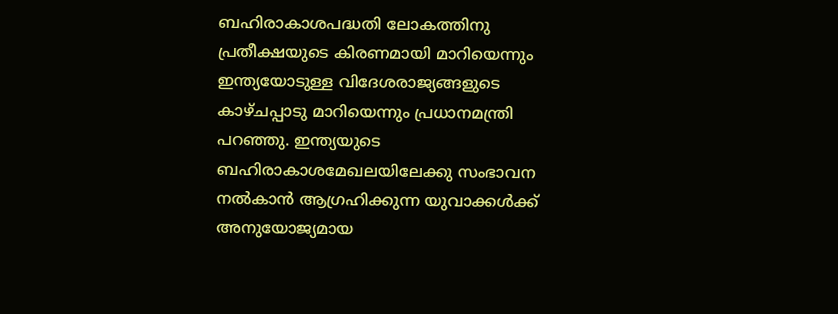ബഹിരാകാശപദ്ധതി ലോകത്തിനു പ്രതീക്ഷയുടെ കിരണമായി മാറിയെന്നും ഇന്ത്യയോടുള്ള വിദേശരാജ്യങ്ങളുടെ കാഴ്ചപ്പാടു മാറിയെന്നും പ്രധാനമന്ത്രി പറഞ്ഞു. ഇന്ത്യയുടെ ബഹിരാകാശമേഖലയിലേക്കു സംഭാവന നൽകാൻ ആഗ്രഹിക്കുന്ന യുവാക്കൾക്ക് അനുയോജ്യമായ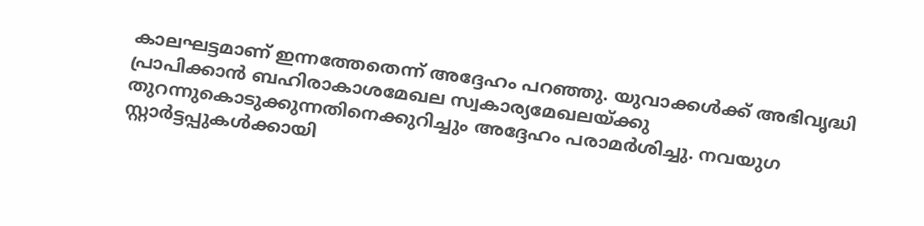കാലഘട്ടമാണ് ഇന്നത്തേതെന്ന് അദ്ദേഹം പറഞ്ഞു. യുവാക്കൾക്ക് അഭിവൃദ്ധി പ്രാപിക്കാൻ ബഹിരാകാശമേഖല സ്വകാര്യമേഖലയ്ക്കു തുറന്നുകൊടുക്കുന്നതിനെക്കുറിച്ചും അദ്ദേഹം പരാമർശിച്ചു. നവയുഗ സ്റ്റാർട്ടപ്പുകൾക്കായി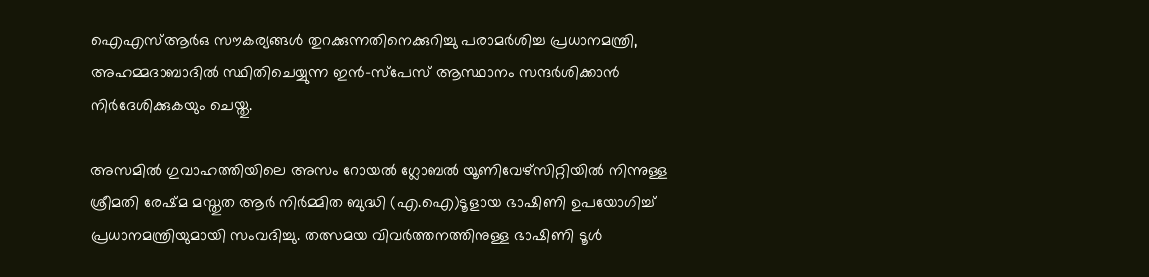ഐഎസ്ആർഒ സൗകര്യങ്ങൾ തുറക്കുന്നതിനെക്കുറിച്ചു പരാമർശിച്ച പ്രധാനമന്ത്രി, അഹമ്മദാബാദിൽ സ്ഥിതിചെയ്യുന്ന ഇൻ-സ്പേസ് ആസ്ഥാനം സന്ദർശിക്കാൻ നിർദേശിക്കുകയും ചെയ്തു.

അസമില്‍ ഗുവാഹത്തിയിലെ അസം റോയല്‍ ഗ്ലോബല്‍ യൂണിവേഴ്‌സിറ്റിയില്‍ നിന്നുള്ള ശ്രീമതി രേഷ്മ മസ്തുത ആര്‍ നിര്‍മ്മിത ബുദ്ധി (എ.ഐ)ടൂളായ ഭാഷിണി ഉപയോഗിച്ച് പ്രധാനമന്ത്രിയുമായി സംവദിച്ചു. തത്സമയ വിവര്‍ത്തനത്തിനുള്ള ഭാഷിണി ടൂള്‍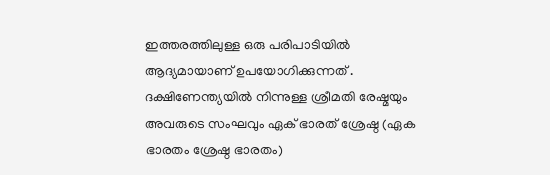ഇത്തരത്തിലുള്ള ഒരു പരിപാടിയില്‍ ആദ്യമായാണ് ഉപയോഗിക്കുന്നത് . ദക്ഷിണേന്ത്യയില്‍ നിന്നുള്ള ശ്രീമതി രേഷ്മയും അവരുടെ സംഘവും ഏക് ഭാരത് ശ്രേഷ്ഠ (ഏക ഭാരതം ശ്രേഷ്ഠ ഭാരതം)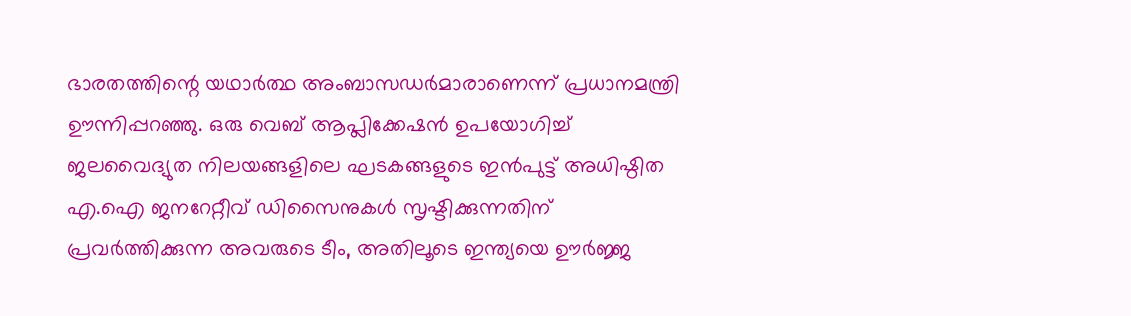ഭാരതത്തിന്റെ യഥാര്‍ത്ഥ അംബാസഡര്‍മാരാണെന്ന് പ്രധാനമന്ത്രി ഊന്നിപ്പറഞ്ഞു. ഒരു വെബ് ആപ്ലിക്കേഷന്‍ ഉപയോഗിച്ച് ജലവൈദ്യുത നിലയങ്ങളിലെ ഘടകങ്ങളുടെ ഇന്‍പുട്ട് അധിഷ്ഠിത എ.ഐ ജനറേറ്റീവ് ഡിസൈനുകള്‍ സൃഷ്ടിക്കുന്നതിന് പ്രവര്‍ത്തിക്കുന്ന അവരുടെ ടീം, അതിലൂടെ ഇന്ത്യയെ ഊര്‍ജ്ജ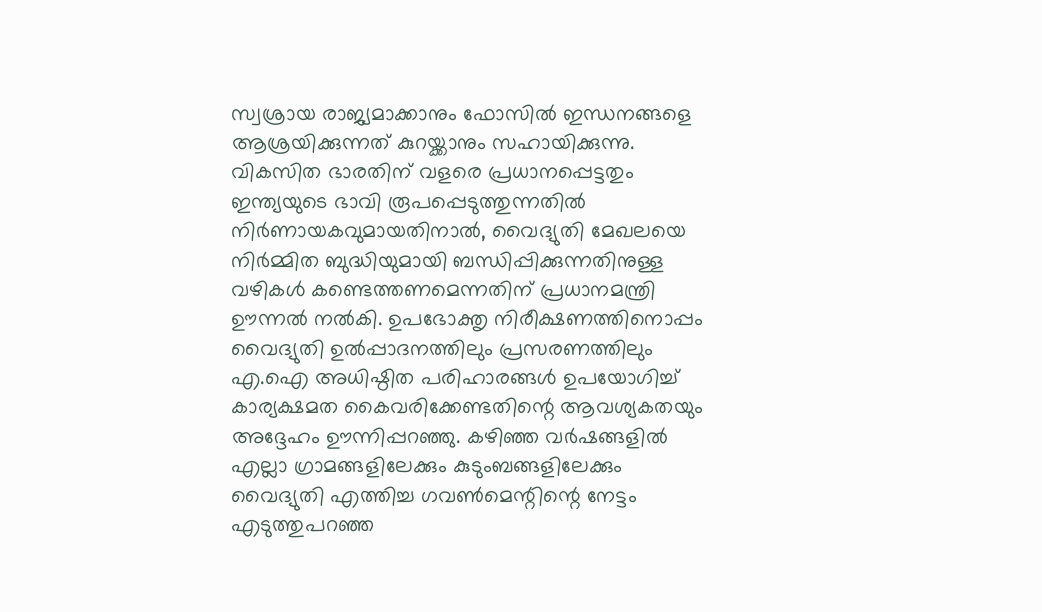സ്വശ്രായ രാജ്യമാക്കാനും ഫോസില്‍ ഇന്ധനങ്ങളെ ആശ്രയിക്കുന്നത് കുറയ്ക്കാനും സഹായിക്കുന്നു. വികസിത ഭാരതിന് വളരെ പ്രധാനപ്പെട്ടതും ഇന്ത്യയുടെ ഭാവി രൂപപ്പെടുത്തുന്നതില്‍ നിര്‍ണായകവുമായതിനാല്‍, വൈദ്യുതി മേഖലയെ നിര്‍മ്മിത ബുദ്ധിയുമായി ബന്ധിപ്പിക്കുന്നതിനുള്ള വഴികള്‍ കണ്ടെത്തണമെന്നതിന് പ്രധാനമന്ത്രി ഊന്നല്‍ നല്‍കി. ഉപഭോക്തൃ നിരീക്ഷണത്തിനൊപ്പം വൈദ്യുതി ഉല്‍പ്പാദനത്തിലും പ്രസരണത്തിലും എ.ഐ അധിഷ്ഠിത പരിഹാരങ്ങള്‍ ഉപയോഗിച്ച് കാര്യക്ഷമത കൈവരിക്കേണ്ടതിന്റെ ആവശ്യകതയും അദ്ദേഹം ഊന്നിപ്പറഞ്ഞു. കഴിഞ്ഞ വര്‍ഷങ്ങളില്‍ എല്ലാ ഗ്രാമങ്ങളിലേക്കും കുടുംബങ്ങളിലേക്കും വൈദ്യുതി എത്തിച്ച ഗവണ്‍മെന്റിന്റെ നേട്ടം എടുത്തുപറഞ്ഞ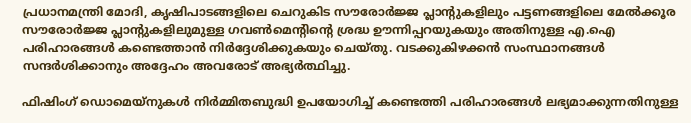പ്രധാനമന്ത്രി മോദി, കൃഷിപാടങ്ങളിലെ ചെറുകിട സൗരോര്‍ജ്ജ പ്ലാന്റുകളിലും പട്ടണങ്ങളിലെ മേല്‍ക്കൂര സൗരോര്‍ജ്ജ പ്ലാന്റുകളിലുമുള്ള ഗവണ്‍മെന്റിന്റെ ശ്രദ്ധ ഊന്നിപ്പറയുകയും അതിനുള്ള എ.ഐ പരിഹാരങ്ങള്‍ കണ്ടെത്താന്‍ നിര്‍ദ്ദേശിക്കുകയും ചെയ്തു. വടക്കുകിഴക്കന്‍ സംസ്ഥാനങ്ങള്‍ സന്ദര്‍ശിക്കാനും അദ്ദേഹം അവരോട് അഭ്യര്‍ത്ഥിച്ചു.

ഫിഷിംഗ് ഡൊമെയ്‌നുകള്‍ നിര്‍മ്മിതബുദ്ധി ഉപയോഗിച്ച് കണ്ടെത്തി പരിഹാരങ്ങള്‍ ലഭ്യമാക്കുന്നതിനുള്ള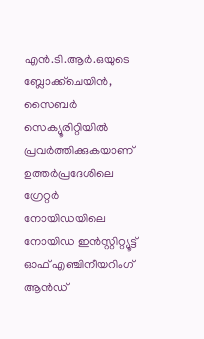എന്‍.ടി.ആര്‍.ഒയുടെ ബ്ലോക്ക്‌ചെയിന്‍, സൈബര്‍ സെക്യൂരിറ്റിയില്‍ പ്രവര്‍ത്തിക്കുകയാണ് ഉത്തര്‍പ്രദേശിലെ ഗ്രേറ്റര്‍ നോയിഡയിലെ നോയിഡ ഇന്‍സ്റ്റിറ്റ്യൂട്ട് ഓഫ് എഞ്ചിനീയറിംഗ് ആന്‍ഡ്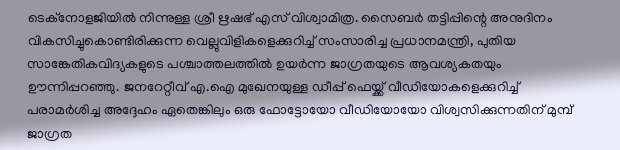ടെക്‌നോളജിയില്‍ നിന്നുള്ള ശ്രീ ഋഷഭ് എസ് വിശ്വാമിത്ര. സൈബര്‍ തട്ടിപ്പിന്റെ അനുദിനം വികസിച്ചുകൊണ്ടിരിക്കുന്ന വെല്ലുവിളികളെക്കുറിച്ച് സംസാരിച്ച പ്രധാനമന്ത്രി, പുതിയ സാങ്കേതികവിദ്യകളുടെ പശ്ചാത്തലത്തില്‍ ഉയര്‍ന്ന ജാഗ്രതയുടെ ആവശ്യകതയും ഊന്നിപ്പറഞ്ഞു. ജനറേറ്റീവ് എ.ഐ മുഖേനയുള്ള ഡീപ്പ് ഫെയ്ക്ക് വീഡിയോകളെക്കുറിച്ച് പരാമര്‍ശിച്ച അദ്ദേഹം ഏതെങ്കിലും ഒരു ഫോട്ടോയോ വീഡിയോയോ വിശ്വസിക്കുന്നതിന് മുമ്പ് ജാഗ്രത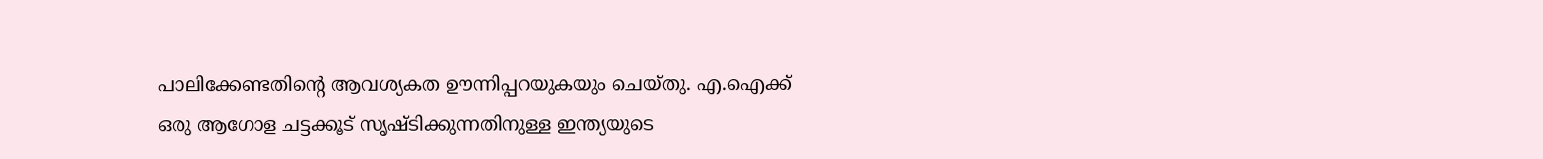പാലിക്കേണ്ടതിന്റെ ആവശ്യകത ഊന്നിപ്പറയുകയും ചെയ്തു. എ.ഐക്ക് ഒരു ആഗോള ചട്ടക്കൂട് സൃഷ്ടിക്കുന്നതിനുള്ള ഇന്ത്യയുടെ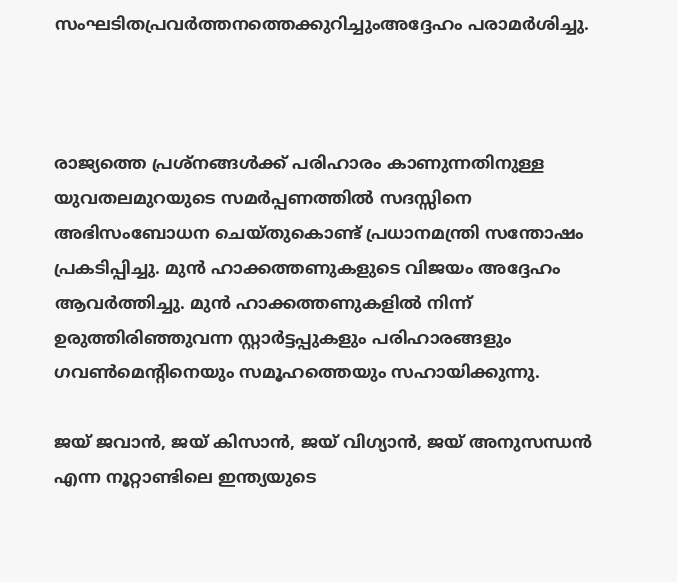സംഘടിതപ്രവര്‍ത്തനത്തെക്കുറിച്ചുംഅദ്ദേഹം പരാമര്‍ശിച്ചു.



രാജ്യത്തെ പ്രശ്‌നങ്ങള്‍ക്ക് പരിഹാരം കാണുന്നതിനുള്ള യുവതലമുറയുടെ സമര്‍പ്പണത്തില്‍ സദസ്സിനെ അഭിസംബോധന ചെയ്തുകൊണ്ട് പ്രധാനമന്ത്രി സന്തോഷം പ്രകടിപ്പിച്ചു. മുന്‍ ഹാക്കത്തണുകളുടെ വിജയം അദ്ദേഹം ആവര്‍ത്തിച്ചു. മുന്‍ ഹാക്കത്തണുകളില്‍ നിന്ന് ഉരുത്തിരിഞ്ഞുവന്ന സ്റ്റാര്‍ട്ടപ്പുകളും പരിഹാരങ്ങളും ഗവണ്‍മെന്റിനെയും സമൂഹത്തെയും സഹായിക്കുന്നു.

ജയ് ജവാന്‍, ജയ് കിസാന്‍, ജയ് വിഗ്യാന്‍, ജയ് അനുസന്ധന്‍ എന്ന നൂറ്റാണ്ടിലെ ഇന്ത്യയുടെ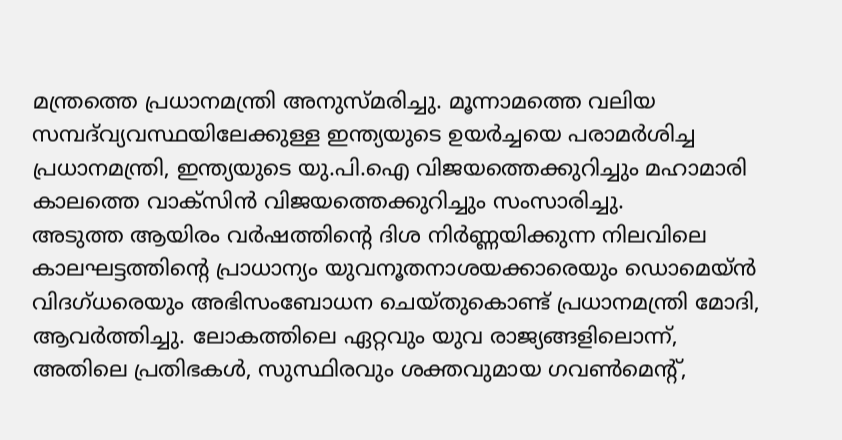മന്ത്രത്തെ പ്രധാനമന്ത്രി അനുസ്മരിച്ചു. മൂന്നാമത്തെ വലിയ സമ്പദ്‌വ്യവസ്ഥയിലേക്കുള്ള ഇന്ത്യയുടെ ഉയര്‍ച്ചയെ പരാമര്‍ശിച്ച പ്രധാനമന്ത്രി, ഇന്ത്യയുടെ യു.പി.ഐ വിജയത്തെക്കുറിച്ചും മഹാമാരി കാലത്തെ വാക്‌സിന്‍ വിജയത്തെക്കുറിച്ചും സംസാരിച്ചു.
അടുത്ത ആയിരം വര്‍ഷത്തിന്റെ ദിശ നിര്‍ണ്ണയിക്കുന്ന നിലവിലെ കാലഘട്ടത്തിന്റെ പ്രാധാന്യം യുവനൂതനാശയക്കാരെയും ഡൊമെയ്ന്‍ വിദഗ്ധരെയും അഭിസംബോധന ചെയ്തുകൊണ്ട് പ്രധാനമന്ത്രി മോദി, ആവര്‍ത്തിച്ചു. ലോകത്തിലെ ഏറ്റവും യുവ രാജ്യങ്ങളിലൊന്ന്, അതിലെ പ്രതിഭകള്‍, സുസ്ഥിരവും ശക്തവുമായ ഗവണ്‍മെന്റ്,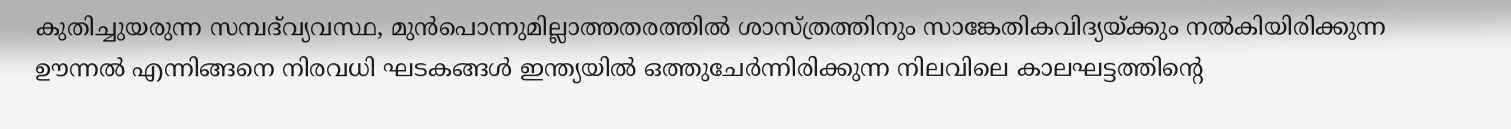കുതിച്ചുയരുന്ന സമ്പദ്‌വ്യവസ്ഥ, മുന്‍പൊന്നുമില്ലാത്തതരത്തില്‍ ശാസ്ത്രത്തിനും സാങ്കേതികവിദ്യയ്ക്കും നല്‍കിയിരിക്കുന്ന ഊന്നല്‍ എന്നിങ്ങനെ നിരവധി ഘടകങ്ങള്‍ ഇന്ത്യയില്‍ ഒത്തുചേര്‍ന്നിരിക്കുന്ന നിലവിലെ കാലഘട്ടത്തിന്റെ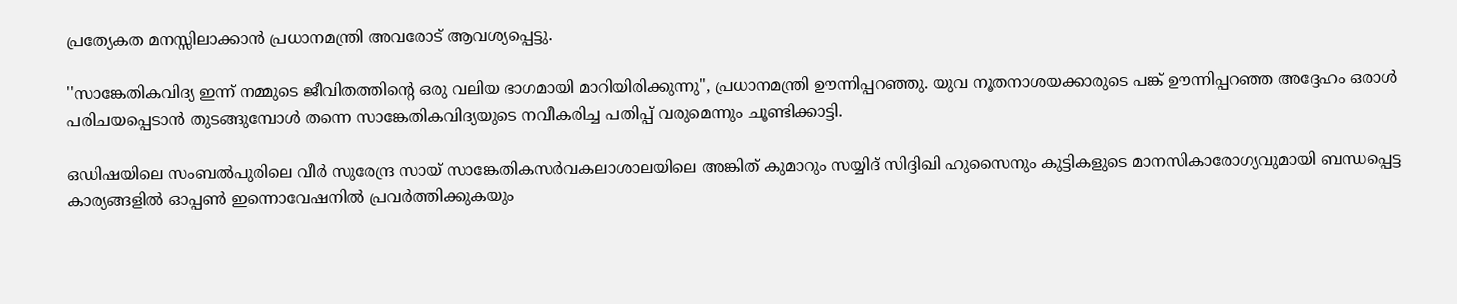പ്രത്യേകത മനസ്സിലാക്കാന്‍ പ്രധാനമന്ത്രി അവരോട് ആവശ്യപ്പെട്ടു.

''സാങ്കേതികവിദ്യ ഇന്ന് നമ്മുടെ ജീവിതത്തിന്റെ ഒരു വലിയ ഭാഗമായി മാറിയിരിക്കുന്നു'', പ്രധാനമന്ത്രി ഊന്നിപ്പറഞ്ഞു. യുവ നൂതനാശയക്കാരുടെ പങ്ക് ഊന്നിപ്പറഞ്ഞ അദ്ദേഹം ഒരാള്‍ പരിചയപ്പെടാന്‍ തുടങ്ങുമ്പോള്‍ തന്നെ സാങ്കേതികവിദ്യയുടെ നവീകരിച്ച പതിപ്പ് വരുമെന്നും ചൂണ്ടിക്കാട്ടി.

ഒഡിഷയിലെ സംബൽപുരിലെ വീർ സുരേന്ദ്ര സായ് സാങ്കേതികസർവകലാശാലയിലെ അങ്കിത് കുമാറും സയ്യിദ് സിദ്ദിഖി ഹുസൈനും കുട്ടികളുടെ മാനസികാരോഗ്യവുമായി ബന്ധപ്പെട്ട കാര്യങ്ങളിൽ ഓപ്പൺ ഇന്നൊവേഷനിൽ പ്രവർത്തിക്കുകയും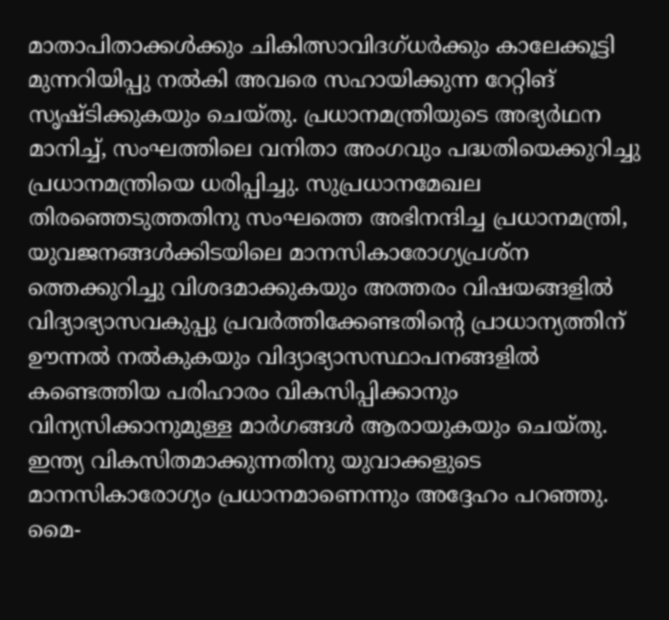മാതാപിതാക്കൾക്കും ചികിത്സാവിദഗ്ധർക്കും കാലേക്കൂട്ടി മുന്നറിയിപ്പു നൽകി അവരെ സഹായിക്കുന്ന റേറ്റിങ് സൃഷ്ടിക്കുകയും ചെയ്തു. പ്രധാനമന്ത്രിയുടെ അഭ്യർഥന മാനിച്ച്, സംഘത്തിലെ വനിതാ അംഗവും പദ്ധതിയെക്കുറിച്ചു പ്രധാനമന്ത്രിയെ ധരിപ്പിച്ചു. സുപ്രധാനമേഖല തിരഞ്ഞെടുത്തതിനു സംഘത്തെ അഭിനന്ദിച്ച പ്രധാനമന്ത്രി, യുവജനങ്ങൾക്കിടയിലെ മാനസികാരോഗ്യപ്രശ്ന ത്തെക്കുറിച്ചു വിശദമാക്കുകയും അത്തരം വിഷയങ്ങളിൽ വിദ്യാഭ്യാസവകുപ്പു പ്രവർത്തിക്കേണ്ടതിന്റെ പ്രാധാന്യത്തിന് ഊന്നൽ നൽകുകയും വിദ്യാഭ്യാസസ്ഥാപനങ്ങളിൽ കണ്ടെത്തിയ പരിഹാരം വികസിപ്പിക്കാനും വിന്യസിക്കാനുമുള്ള മാർഗങ്ങൾ ആരായുകയും ചെയ്തു. ഇന്ത്യ വികസിതമാക്കുന്നതിനു യുവാക്കളുടെ മാനസികാരോഗ്യം പ്രധാനമാണെന്നും അദ്ദേഹം പറഞ്ഞു. മൈ-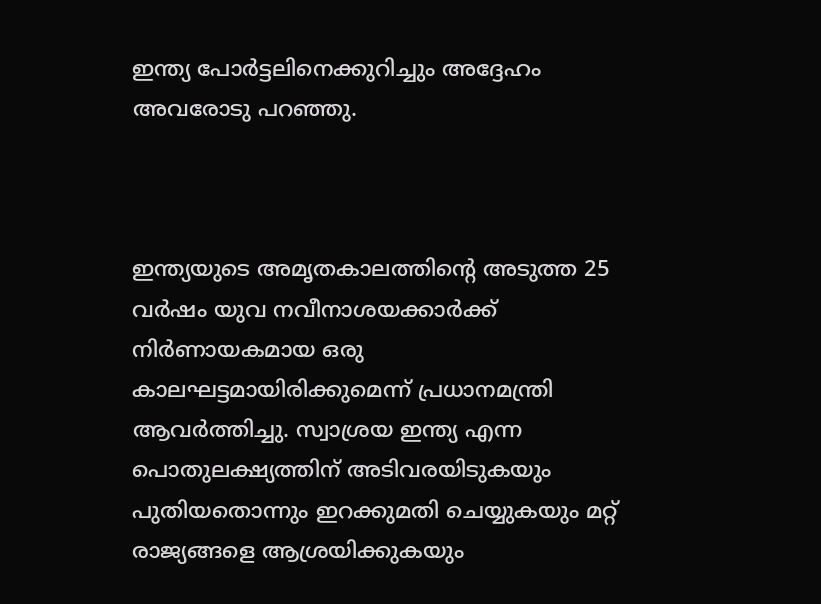ഇന്ത്യ പോർട്ടലിനെക്കുറിച്ചും അദ്ദേഹം അവരോടു പറഞ്ഞു.



ഇന്ത്യയുടെ അമൃതകാലത്തിന്റെ അടുത്ത 25 വര്‍ഷം യുവ നവീനാശയക്കാർക്ക് നിര്‍ണായകമായ ഒരു കാലഘട്ടമായിരിക്കുമെന്ന് പ്രധാനമന്ത്രി ആവര്‍ത്തിച്ചു. സ്വാശ്രയ ഇന്ത്യ എന്ന പൊതുലക്ഷ്യത്തിന് അടിവരയിടുകയും പുതിയതൊന്നും ഇറക്കുമതി ചെയ്യുകയും മറ്റ് രാജ്യങ്ങളെ ആശ്രയിക്കുകയും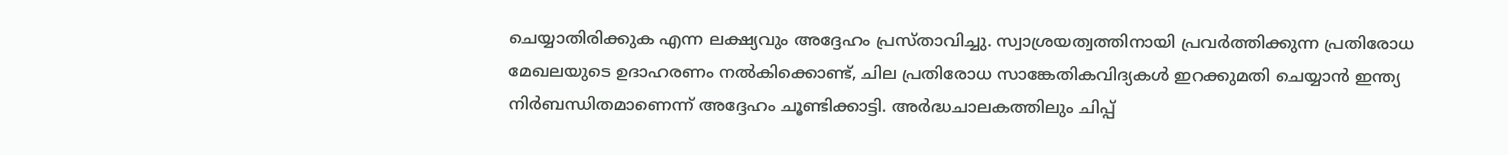ചെയ്യാതിരിക്കുക എന്ന ലക്ഷ്യവും അദ്ദേഹം പ്രസ്താവിച്ചു. സ്വാശ്രയത്വത്തിനായി പ്രവര്‍ത്തിക്കുന്ന പ്രതിരോധ മേഖലയുടെ ഉദാഹരണം നല്‍കിക്കൊണ്ട്, ചില പ്രതിരോധ സാങ്കേതികവിദ്യകള്‍ ഇറക്കുമതി ചെയ്യാന്‍ ഇന്ത്യ നിര്‍ബന്ധിതമാണെന്ന് അദ്ദേഹം ചൂണ്ടിക്കാട്ടി. അര്‍ദ്ധചാലകത്തിലും ചിപ്പ്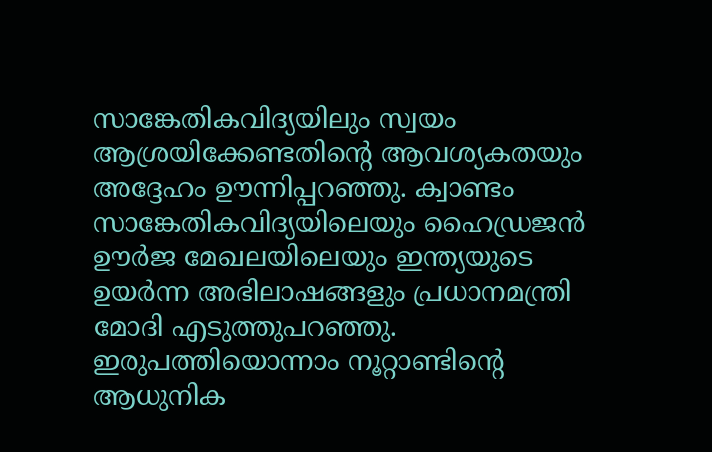സാങ്കേതികവിദ്യയിലും സ്വയം ആശ്രയിക്കേണ്ടതിന്റെ ആവശ്യകതയും അദ്ദേഹം ഊന്നിപ്പറഞ്ഞു. ക്വാണ്ടം സാങ്കേതികവിദ്യയിലെയും ഹൈഡ്രജന്‍ ഊര്‍ജ മേഖലയിലെയും ഇന്ത്യയുടെ ഉയര്‍ന്ന അഭിലാഷങ്ങളും പ്രധാനമന്ത്രി മോദി എടുത്തുപറഞ്ഞു. ഇരുപത്തിയൊന്നാം നൂറ്റാണ്ടിന്റെ ആധുനിക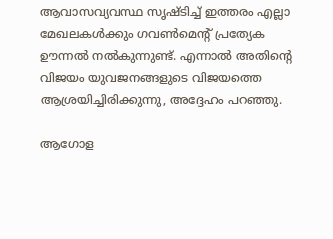ആവാസവ്യവസ്ഥ സൃഷ്ടിച്ച് ഇത്തരം എല്ലാ മേഖലകള്‍ക്കും ഗവണ്‍മെന്റ് പ്രത്യേക ഊന്നല്‍ നല്‍കുന്നുണ്ട്. എന്നാല്‍ അതിന്റെ വിജയം യുവജനങ്ങളുടെ വിജയത്തെ ആശ്രയിച്ചിരിക്കുന്നു, അദ്ദേഹം പറഞ്ഞു.

ആഗോള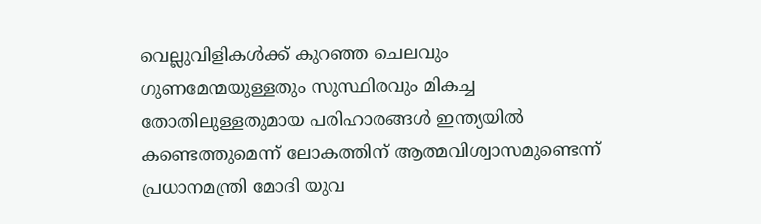വെല്ലുവിളികള്‍ക്ക് കുറഞ്ഞ ചെലവും ഗുണമേന്മയുള്ളതും സുസ്ഥിരവും മികച്ച തോതിലുള്ളതുമായ പരിഹാരങ്ങള്‍ ഇന്ത്യയില്‍ കണ്ടെത്തുമെന്ന് ലോകത്തിന് ആത്മവിശ്വാസമുണ്ടെന്ന് പ്രധാനമന്ത്രി മോദി യുവ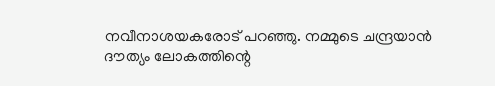നവീനാശയകരോട് പറഞ്ഞു. നമ്മുടെ ചന്ദ്രയാന്‍ ദൗത്യം ലോകത്തിന്റെ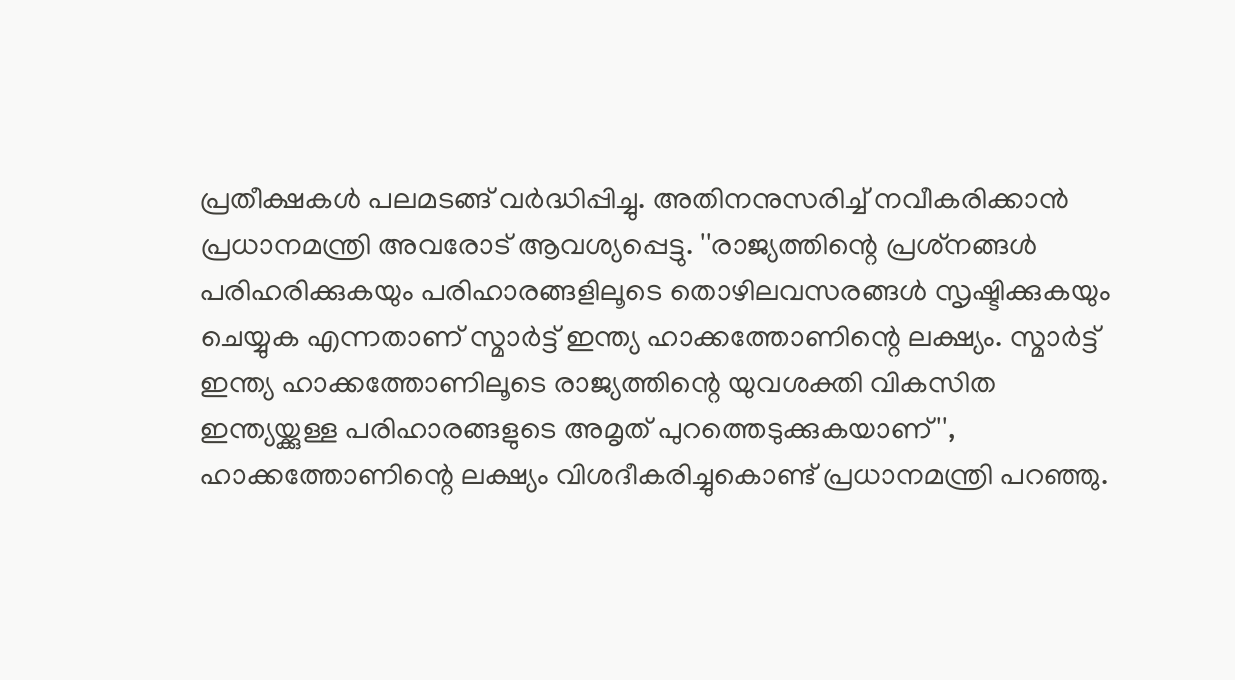പ്രതീക്ഷകള്‍ പലമടങ്ങ് വര്‍ദ്ധിപ്പിച്ചു. അതിനനുസരിച്ച് നവീകരിക്കാന്‍ പ്രധാനമന്ത്രി അവരോട് ആവശ്യപ്പെട്ടു. ''രാജ്യത്തിന്റെ പ്രശ്‌നങ്ങള്‍ പരിഹരിക്കുകയും പരിഹാരങ്ങളിലൂടെ തൊഴിലവസരങ്ങള്‍ സൃഷ്ടിക്കുകയും ചെയ്യുക എന്നതാണ് സ്മാര്‍ട്ട് ഇന്ത്യ ഹാക്കത്തോണിന്റെ ലക്ഷ്യം. സ്മാര്‍ട്ട് ഇന്ത്യ ഹാക്കത്തോണിലൂടെ രാജ്യത്തിന്റെ യുവശക്തി വികസിത ഇന്ത്യയ്ക്കുള്ള പരിഹാരങ്ങളുടെ അമൃത് പുറത്തെടുക്കുകയാണ്'', ഹാക്കത്തോണിന്റെ ലക്ഷ്യം വിശദീകരിച്ചുകൊണ്ട് പ്രധാനമന്ത്രി പറഞ്ഞു.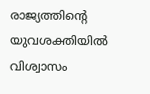രാജ്യത്തിന്റെ യുവശക്തിയില്‍ വിശ്വാസം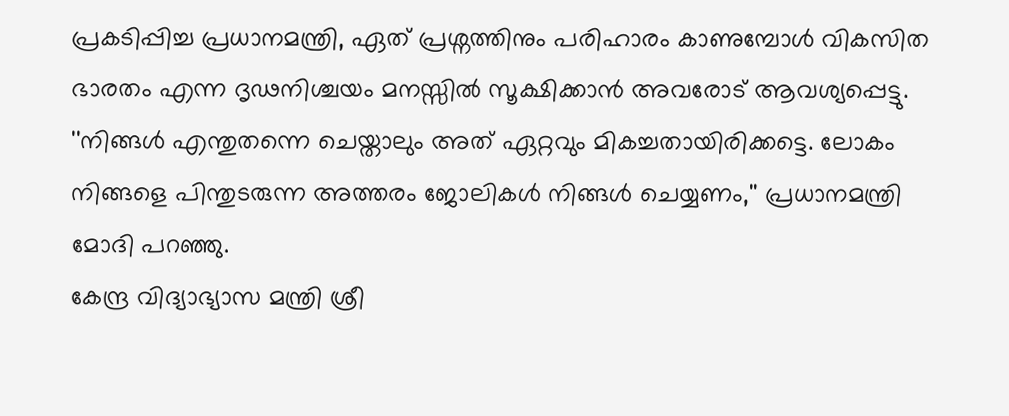പ്രകടിപ്പിച്ച പ്രധാനമന്ത്രി, ഏത് പ്രശ്നത്തിനും പരിഹാരം കാണുമ്പോള്‍ വികസിത ഭാരതം എന്ന ദൃഢനിശ്ചയം മനസ്സില്‍ സൂക്ഷിക്കാന്‍ അവരോട് ആവശ്യപ്പെട്ടു. ''നിങ്ങള്‍ എന്തുതന്നെ ചെയ്താലും അത് ഏറ്റവും മികച്ചതായിരിക്കട്ടെ. ലോകം നിങ്ങളെ പിന്തുടരുന്ന അത്തരം ജോലികള്‍ നിങ്ങള്‍ ചെയ്യണം,'' പ്രധാനമന്ത്രി മോദി പറഞ്ഞു.
കേന്ദ്ര വിദ്യാഭ്യാസ മന്ത്രി ശ്രീ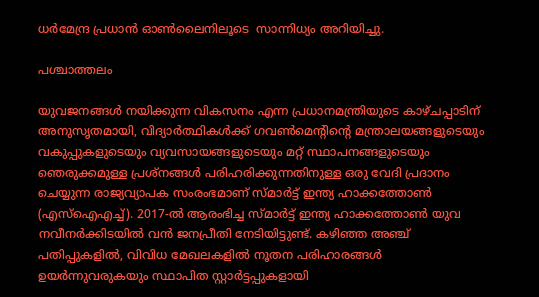ധര്‍മേന്ദ്ര പ്രധാന്‍ ഓണ്‍ലൈനിലൂടെ  സാന്നിധ്യം അറിയിച്ചു.

പശ്ചാത്തലം

യുവജനങ്ങള്‍ നയിക്കുന്ന വികസനം എന്ന പ്രധാനമന്ത്രിയുടെ കാഴ്ചപ്പാടിന് അനുസൃതമായി, വിദ്യാര്‍ത്ഥികള്‍ക്ക് ഗവണ്‍മെന്റിന്റെ മന്ത്രാലയങ്ങളുടെയും വകുപ്പുകളുടെയും വ്യവസായങ്ങളുടെയും മറ്റ് സ്ഥാപനങ്ങളുടെയും ഞെരുക്കമുള്ള പ്രശ്നങ്ങള്‍ പരിഹരിക്കുന്നതിനുള്ള ഒരു വേദി പ്രദാനം ചെയ്യുന്ന രാജ്യവ്യാപക സംരംഭമാണ് സ്മാര്‍ട്ട് ഇന്ത്യ ഹാക്കത്തോണ്‍ (എസ്ഐഎച്ച്). 2017-ല്‍ ആരംഭിച്ച സ്മാര്‍ട്ട് ഇന്ത്യ ഹാക്കത്തോണ്‍ യുവ നവീനര്‍ക്കിടയില്‍ വന്‍ ജനപ്രീതി നേടിയിട്ടുണ്ട്. കഴിഞ്ഞ അഞ്ച് പതിപ്പുകളില്‍, വിവിധ മേഖലകളില്‍ നൂതന പരിഹാരങ്ങള്‍ ഉയര്‍ന്നുവരുകയും സ്ഥാപിത സ്റ്റാര്‍ട്ടപ്പുകളായി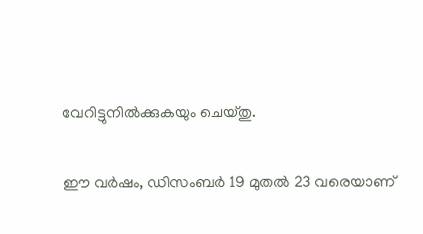വേറിട്ടുനില്‍ക്കുകയും ചെയ്തു.

ഈ വര്‍ഷം, ഡിസംബര്‍ 19 മുതല്‍ 23 വരെയാണ്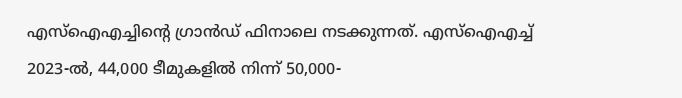എസ്‌ഐഎച്ചിന്റെ ഗ്രാന്‍ഡ് ഫിനാലെ നടക്കുന്നത്. എസ്‌ഐഎച്ച് 2023-ല്‍, 44,000 ടീമുകളില്‍ നിന്ന് 50,000-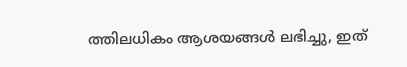ത്തിലധികം ആശയങ്ങള്‍ ലഭിച്ചു, ഇത്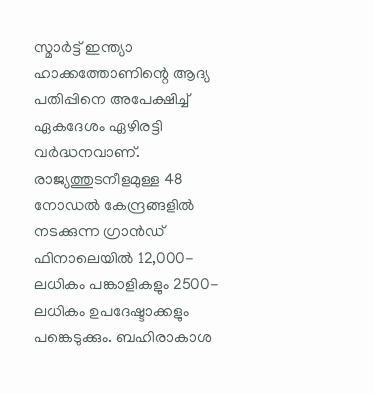സ്മാര്‍ട്ട് ഇന്ത്യാ ഹാക്കത്തോണിന്റെ ആദ്യ പതിപ്പിനെ അപേക്ഷിച്ച് ഏകദേശം ഏഴിരട്ടി വര്‍ദ്ധനവാണ്. രാജ്യത്തുടനീളമുള്ള 48 നോഡല്‍ കേന്ദ്രങ്ങളില്‍ നടക്കുന്ന ഗ്രാന്‍ഡ് ഫിനാലെയില്‍ 12,000-ലധികം പങ്കാളികളും 2500-ലധികം ഉപദേഷ്ടാക്കളും പങ്കെടുക്കും. ബഹിരാകാശ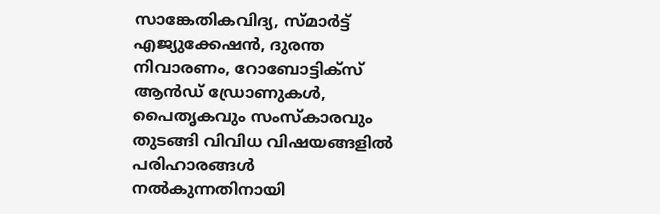സാങ്കേതികവിദ്യ, സ്മാര്‍ട്ട് എജ്യുക്കേഷന്‍, ദുരന്ത നിവാരണം, റോബോട്ടിക്സ് ആന്‍ഡ് ഡ്രോണുകള്‍, പൈതൃകവും സംസ്‌കാരവും തുടങ്ങി വിവിധ വിഷയങ്ങളില്‍ പരിഹാരങ്ങള്‍ നല്‍കുന്നതിനായി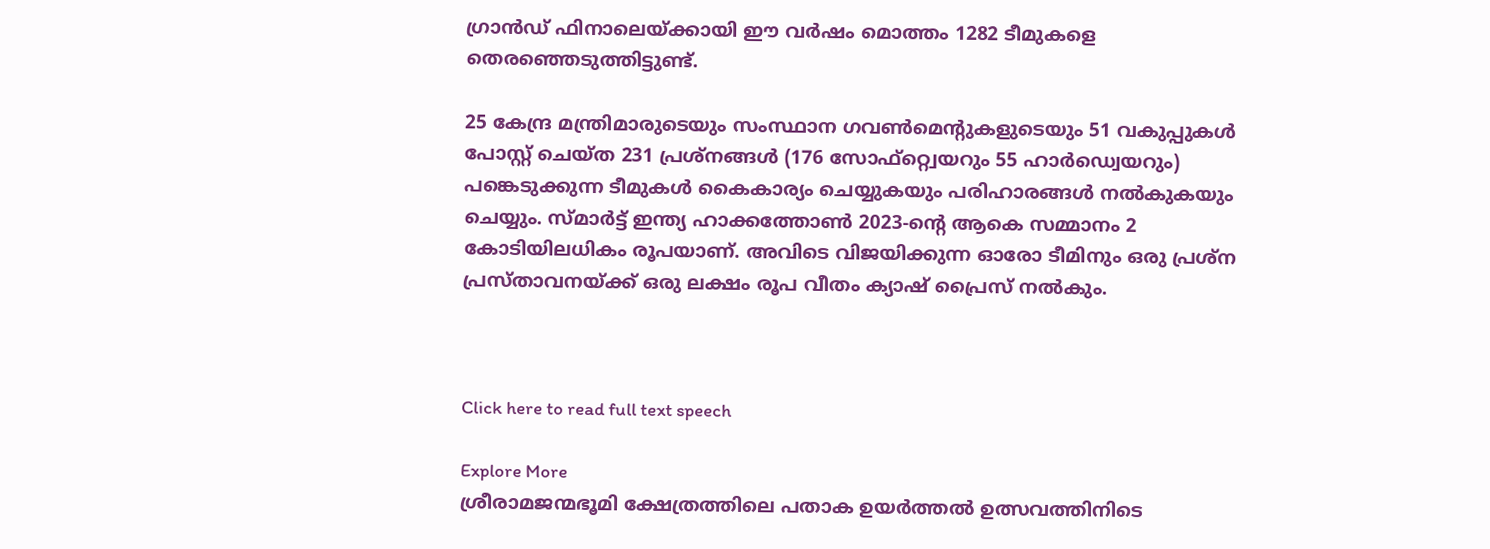ഗ്രാന്‍ഡ് ഫിനാലെയ്ക്കായി ഈ വര്‍ഷം മൊത്തം 1282 ടീമുകളെ തെരഞ്ഞെടുത്തിട്ടുണ്ട്.

25 കേന്ദ്ര മന്ത്രിമാരുടെയും സംസ്ഥാന ഗവണ്‍മെന്റുകളുടെയും 51 വകുപ്പുകള്‍ പോസ്റ്റ് ചെയ്ത 231 പ്രശ്നങ്ങള്‍ (176 സോഫ്റ്റ്വെയറും 55 ഹാര്‍ഡ്വെയറും) പങ്കെടുക്കുന്ന ടീമുകള്‍ കൈകാര്യം ചെയ്യുകയും പരിഹാരങ്ങള്‍ നല്‍കുകയും ചെയ്യും. സ്മാര്‍ട്ട് ഇന്ത്യ ഹാക്കത്തോണ്‍ 2023-ന്റെ ആകെ സമ്മാനം 2 കോടിയിലധികം രൂപയാണ്. അവിടെ വിജയിക്കുന്ന ഓരോ ടീമിനും ഒരു പ്രശ്ന പ്രസ്താവനയ്ക്ക് ഒരു ലക്ഷം രൂപ വീതം ക്യാഷ് പ്രൈസ് നല്‍കും.



Click here to read full text speech

Explore More
ശ്രീരാമജന്മഭൂമി ക്ഷേത്രത്തിലെ പതാക ഉയർത്തൽ ഉത്സവത്തിനിടെ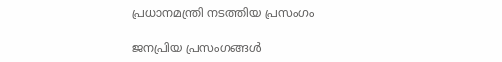പ്രധാനമന്ത്രി നടത്തിയ പ്രസംഗം

ജനപ്രിയ പ്രസംഗങ്ങൾ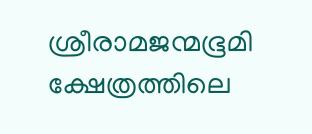ശ്രീരാമജന്മഭൂമി ക്ഷേത്രത്തിലെ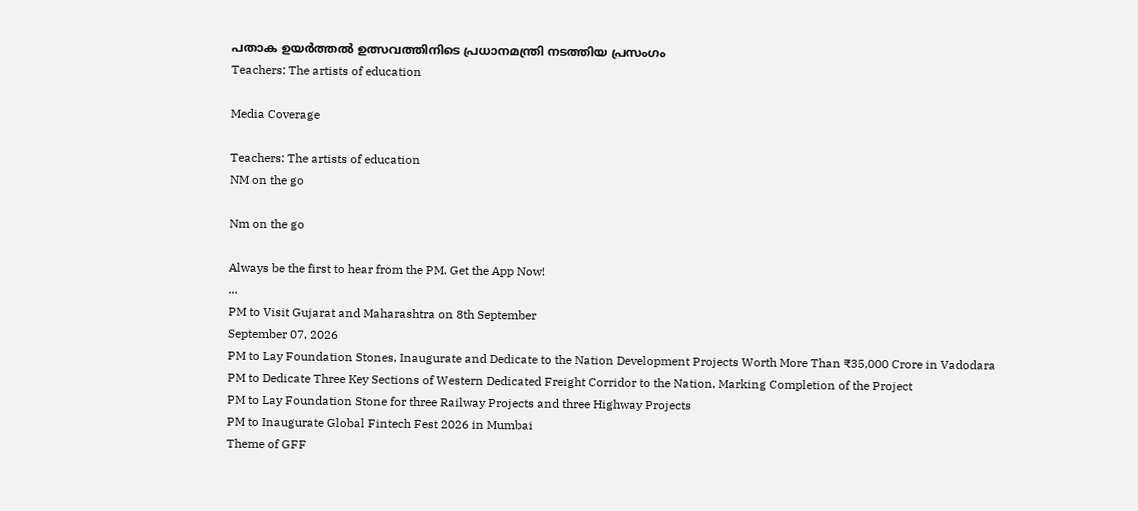പതാക ഉയർത്തൽ ഉത്സവത്തിനിടെ പ്രധാനമന്ത്രി നടത്തിയ പ്രസംഗം
Teachers: The artists of education

Media Coverage

Teachers: The artists of education
NM on the go

Nm on the go

Always be the first to hear from the PM. Get the App Now!
...
PM to Visit Gujarat and Maharashtra on 8th September
September 07, 2026
PM to Lay Foundation Stones, Inaugurate and Dedicate to the Nation Development Projects Worth More Than ₹35,000 Crore in Vadodara
PM to Dedicate Three Key Sections of Western Dedicated Freight Corridor to the Nation, Marking Completion of the Project
PM to Lay Foundation Stone for three Railway Projects and three Highway Projects
PM to Inaugurate Global Fintech Fest 2026 in Mumbai
Theme of GFF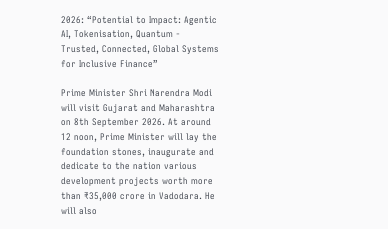2026: “Potential to Impact: Agentic AI, Tokenisation, Quantum - Trusted, Connected, Global Systems for Inclusive Finance”

Prime Minister Shri Narendra Modi will visit Gujarat and Maharashtra on 8th September 2026. At around 12 noon, Prime Minister will lay the foundation stones, inaugurate and dedicate to the nation various development projects worth more than ₹35,000 crore in Vadodara. He will also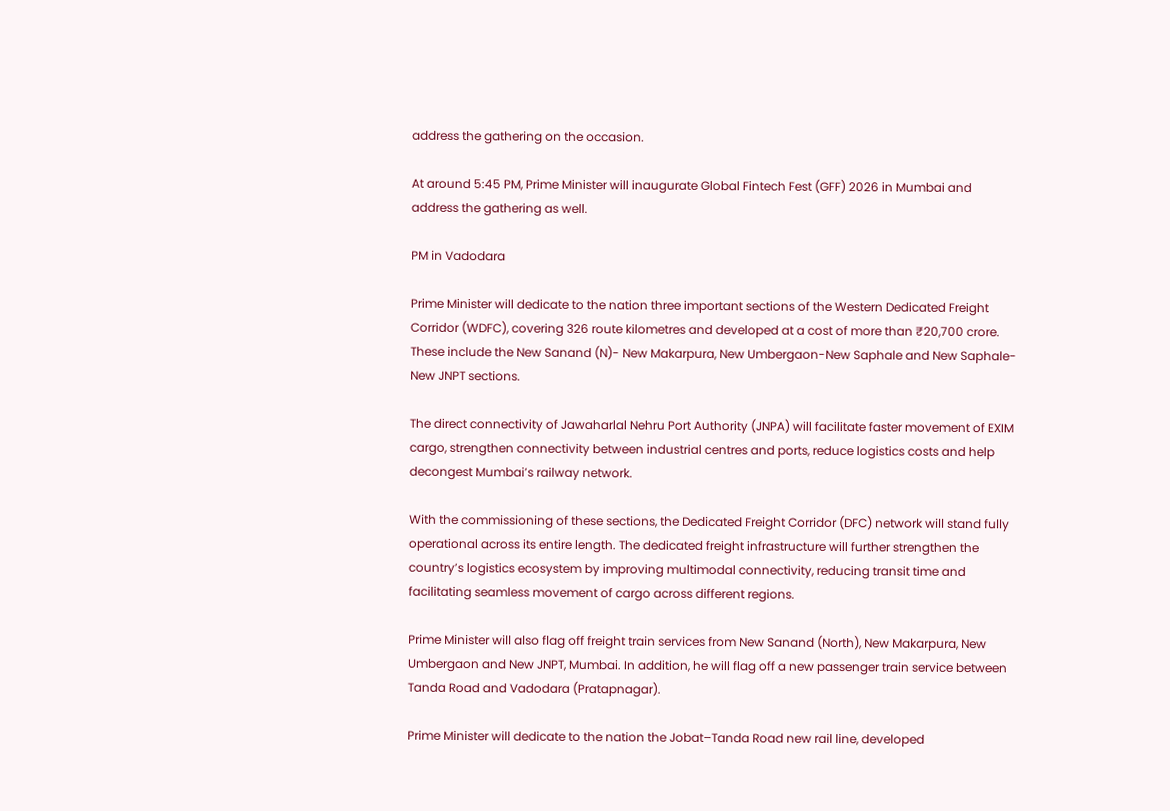address the gathering on the occasion.

At around 5:45 PM, Prime Minister will inaugurate Global Fintech Fest (GFF) 2026 in Mumbai and address the gathering as well.

PM in Vadodara

Prime Minister will dedicate to the nation three important sections of the Western Dedicated Freight Corridor (WDFC), covering 326 route kilometres and developed at a cost of more than ₹20,700 crore. These include the New Sanand (N)- New Makarpura, New Umbergaon-New Saphale and New Saphale- New JNPT sections.

The direct connectivity of Jawaharlal Nehru Port Authority (JNPA) will facilitate faster movement of EXIM cargo, strengthen connectivity between industrial centres and ports, reduce logistics costs and help decongest Mumbai’s railway network.

With the commissioning of these sections, the Dedicated Freight Corridor (DFC) network will stand fully operational across its entire length. The dedicated freight infrastructure will further strengthen the country’s logistics ecosystem by improving multimodal connectivity, reducing transit time and facilitating seamless movement of cargo across different regions.

Prime Minister will also flag off freight train services from New Sanand (North), New Makarpura, New Umbergaon and New JNPT, Mumbai. In addition, he will flag off a new passenger train service between Tanda Road and Vadodara (Pratapnagar).

Prime Minister will dedicate to the nation the Jobat–Tanda Road new rail line, developed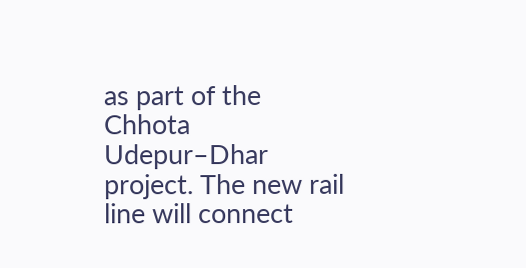as part of the Chhota Udepur–Dhar project. The new rail line will connect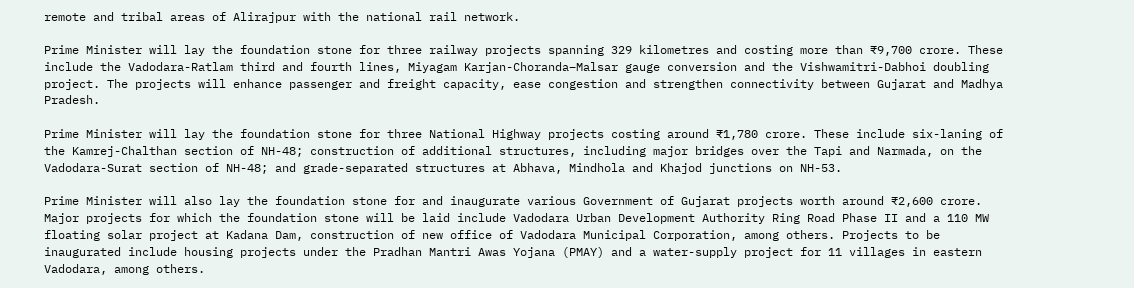remote and tribal areas of Alirajpur with the national rail network.

Prime Minister will lay the foundation stone for three railway projects spanning 329 kilometres and costing more than ₹9,700 crore. These include the Vadodara-Ratlam third and fourth lines, Miyagam Karjan-Choranda–Malsar gauge conversion and the Vishwamitri-Dabhoi doubling project. The projects will enhance passenger and freight capacity, ease congestion and strengthen connectivity between Gujarat and Madhya Pradesh.

Prime Minister will lay the foundation stone for three National Highway projects costing around ₹1,780 crore. These include six-laning of the Kamrej-Chalthan section of NH-48; construction of additional structures, including major bridges over the Tapi and Narmada, on the Vadodara-Surat section of NH-48; and grade-separated structures at Abhava, Mindhola and Khajod junctions on NH-53.

Prime Minister will also lay the foundation stone for and inaugurate various Government of Gujarat projects worth around ₹2,600 crore. Major projects for which the foundation stone will be laid include Vadodara Urban Development Authority Ring Road Phase II and a 110 MW floating solar project at Kadana Dam, construction of new office of Vadodara Municipal Corporation, among others. Projects to be inaugurated include housing projects under the Pradhan Mantri Awas Yojana (PMAY) and a water-supply project for 11 villages in eastern Vadodara, among others.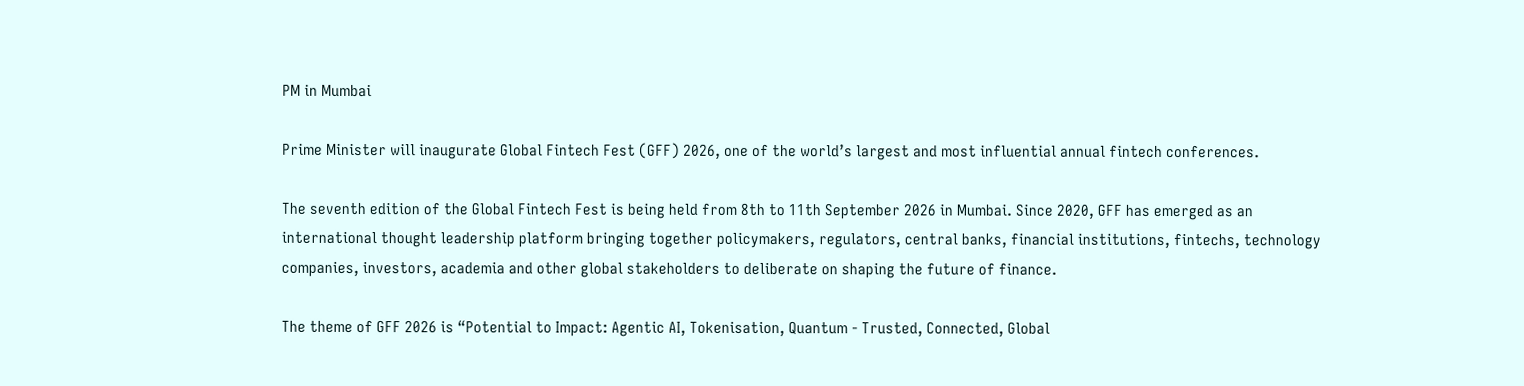PM in Mumbai

Prime Minister will inaugurate Global Fintech Fest (GFF) 2026, one of the world’s largest and most influential annual fintech conferences.

The seventh edition of the Global Fintech Fest is being held from 8th to 11th September 2026 in Mumbai. Since 2020, GFF has emerged as an international thought leadership platform bringing together policymakers, regulators, central banks, financial institutions, fintechs, technology companies, investors, academia and other global stakeholders to deliberate on shaping the future of finance.

The theme of GFF 2026 is “Potential to Impact: Agentic AI, Tokenisation, Quantum - Trusted, Connected, Global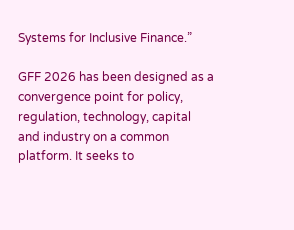Systems for Inclusive Finance.”

GFF 2026 has been designed as a convergence point for policy, regulation, technology, capital and industry on a common platform. It seeks to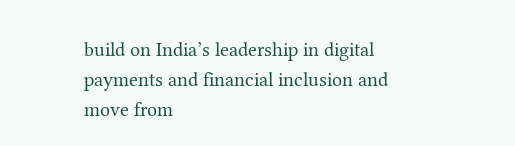build on India’s leadership in digital payments and financial inclusion and move from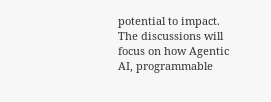potential to impact. The discussions will focus on how Agentic AI, programmable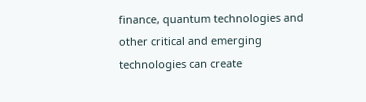finance, quantum technologies and other critical and emerging technologies can create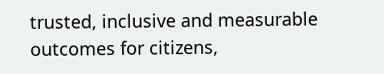trusted, inclusive and measurable outcomes for citizens,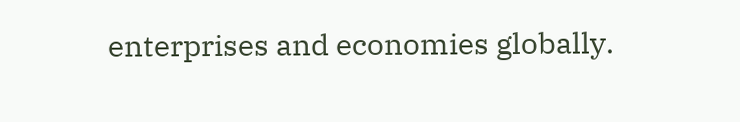enterprises and economies globally.